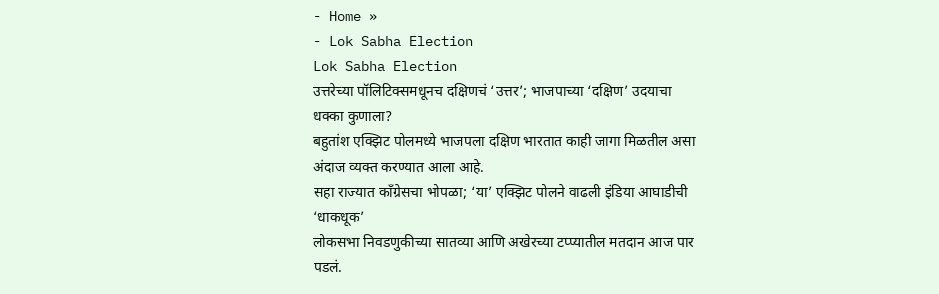- Home »
- Lok Sabha Election
Lok Sabha Election
उत्तरेच्या पॉलिटिक्समधूनच दक्षिणचं ‘उत्तर’; भाजपाच्या ‘दक्षिण’ उदयाचा धक्का कुणाला?
बहुतांश एक्झिट पोलमध्ये भाजपला दक्षिण भारतात काही जागा मिळतील असा अंदाज व्यक्त करण्यात आला आहे.
सहा राज्यात काँग्रेसचा भोपळा; ‘या’ एक्झिट पोलने वाढली इंडिया आघाडीची ‘धाकधूक’
लोकसभा निवडणुकीच्या सातव्या आणि अखेरच्या टप्प्यातील मतदान आज पार पडलं.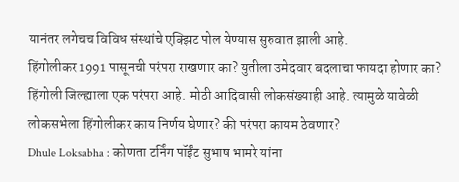यानंतर लगेचच विविध संस्थांचे एक्झिट पोल येण्यास सुरुवात झाली आहे.
हिंगोलीकर 1991 पासूनची परंपरा राखणार का? युतीला उमेदवार बदलाचा फायदा होणार का?
हिंगोली जिल्ह्याला एक परंपरा आहे. मोठी आदिवासी लोकसंख्याही आहे. त्यामुळे यावेळी लोकसभेला हिंगोलीकर काय निर्णय घेणार? की परंपरा कायम ठेवणार?
Dhule Loksabha : कोणता टर्निंग पॉईंट सुभाष भामरे यांना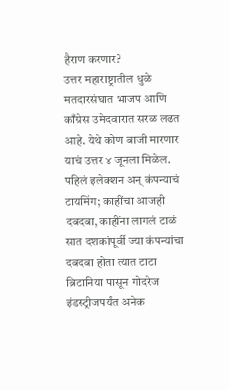हैराण करणार?
उत्तर महाराष्ट्रातील धुळे मतदारसंघात भाजप आणि काँग्रेस उमेदवारात सरळ लढत आहे. येथे कोण बाजी मारणार याचं उत्तर ४ जूनला मिळेल.
पहिलं इलेक्शन अन् कंपन्याचं टायमिंग; काहींचा आजही दबदबा, काहींना लागलं टाळं
सात दशकांपूर्वी ज्या कंपन्यांचा दबदबा होता त्यात टाटा ब्रिटानिया पासून गोदरेज इंडस्ट्रीजपर्यंत अनेक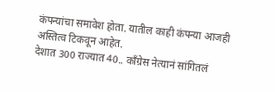कंपन्यांचा समावेश होता. यातील काही कंपन्या आजही अस्तित्व टिकवून आहेत.
देशात 300 राज्यात 40.. काँग्रेस नेत्यानं सांगितलं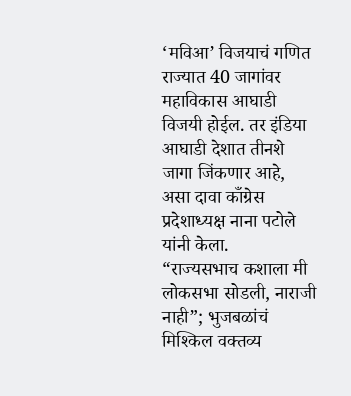‘मविआ’ विजयाचं गणित
राज्यात 40 जागांवर महाविकास आघाडी विजयी होईल. तर इंडिया आघाडी देशात तीनशे जागा जिंकणार आहे, असा दावा काँग्रेस प्रदेशाध्यक्ष नाना पटोले यांनी केला.
“राज्यसभाच कशाला मी लोकसभा सोडली, नाराजी नाही”; भुजबळांचं मिश्किल वक्तव्य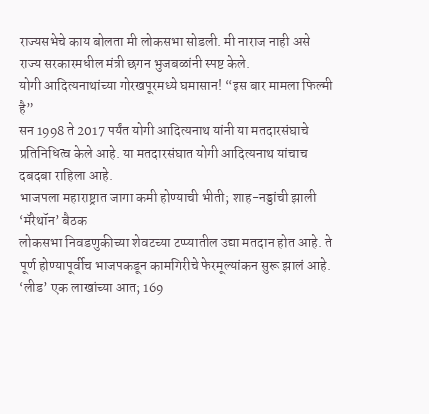राज्यसभेचे काय बोलता मी लोकसभा सोडली. मी नाराज नाही असे राज्य सरकारमधील मंत्री छगन भुजबळांनी स्पष्ट केले.
योगी आदित्यनाथांच्या गोरखपूरमध्ये घमासान! “इस बार मामला फिल्मी है”
सन 1998 ते 2017 पर्यंत योगी आदित्यनाथ यांनी या मतदारसंघाचे प्रतिनिधित्व केले आहे. या मतदारसंघात योगी आदित्यनाथ यांचाच दबदबा राहिला आहे.
भाजपला महाराष्ट्रात जागा कमी होण्याची भीती; शाह-नड्डांची झाली ‘मॅरेथॉन’ बैठक
लोकसभा निवडणुकीच्या शेवटच्या टप्प्यातील उद्या मतदान होत आहे. ते पूर्ण होण्यापूर्वीच भाजपकडून कामगिरीचे फेरमूल्यांकन सुरू झालं आहे.
‘लीड’ एक लाखांच्या आत; 169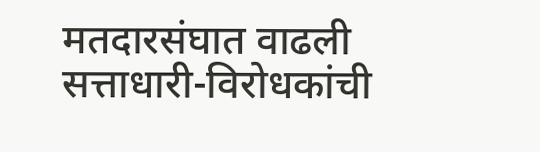मतदारसंघात वाढली सत्ताधारी-विरोधकांची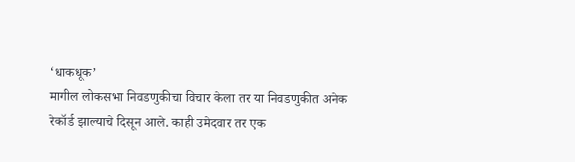‘धाकधूक’
मागील लोकसभा निवडणुकीचा विचार केला तर या निवडणुकीत अनेक रेकॉर्ड झाल्याचे दिसून आले. काही उमेदवार तर एक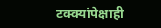टक्क्यांपेक्षाही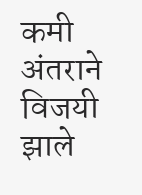कमी अंतराने विजयी झाले